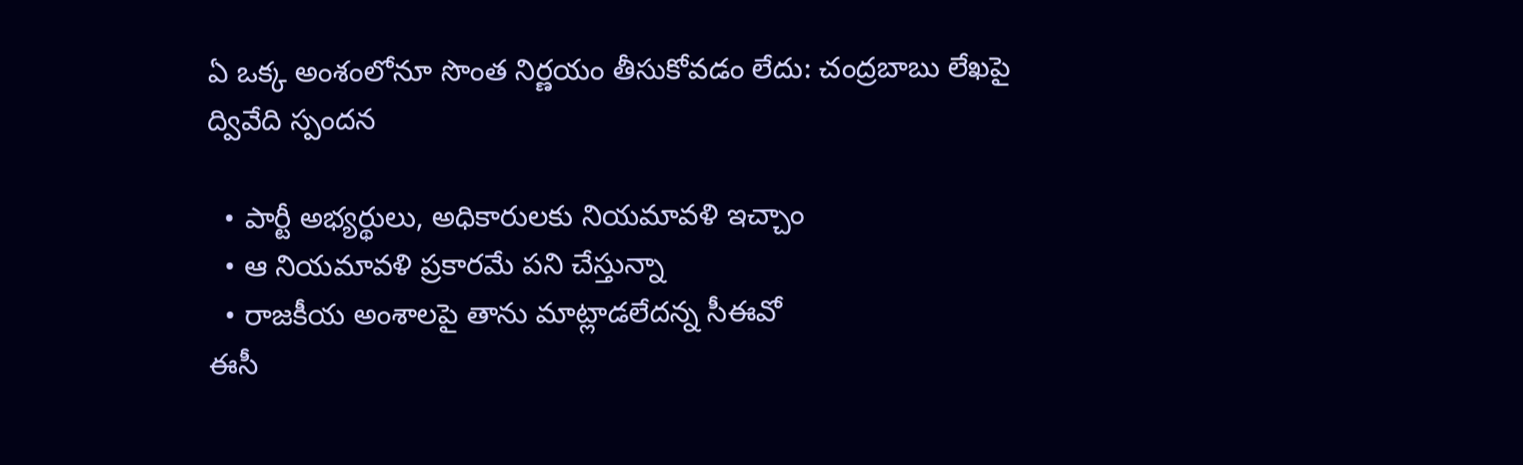ఏ ఒక్క అంశంలోనూ సొంత నిర్ణయం తీసుకోవడం లేదు: చంద్రబాబు లేఖపై ద్వివేది స్పందన

  • పార్టీ అభ్యర్థులు, అధికారులకు నియమావళి ఇచ్చాం
  • ఆ నియమావళి ప్రకారమే పని చేస్తున్నా
  • రాజకీయ అంశాలపై తాను మాట్లాడలేదన్న సీఈవో
ఈసీ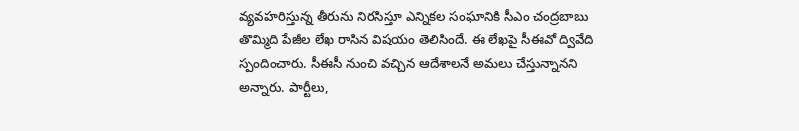వ్యవహరిస్తున్న తీరును నిరసిస్తూ ఎన్నికల సంఘానికి సీఎం చంద్రబాబు తొమ్మిది పేజీల లేఖ రాసిన విషయం తెలిసిందే. ఈ లేఖపై సీఈవో ద్వివేది స్పందించారు. సీఈసీ నుంచి వచ్చిన ఆదేశాలనే అమలు చేస్తున్నానని అన్నారు. పార్టీలు,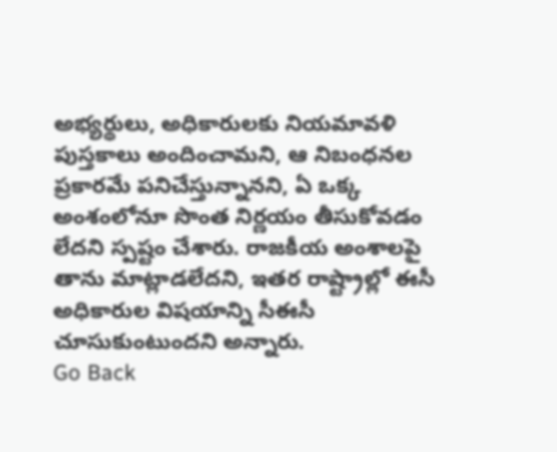అభ్యర్థులు, అధికారులకు నియమావళి పుస్తకాలు అందించామని, ఆ నిబంధనల ప్రకారమే పనిచేస్తున్నానని, ఏ ఒక్క అంశంలోనూ సొంత నిర్ణయం తీసుకోవడం లేదని స్పష్టం చేశారు. రాజకీయ అంశాలపై తాను మాట్లాడలేదని, ఇతర రాష్ట్రాల్లో ఈసీ అధికారుల విషయాన్ని సీఈసీ చూసుకుంటుందని అన్నారు.
Go Back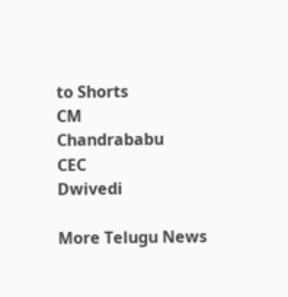to Shorts
CM
Chandrababu
CEC
Dwivedi

More Telugu News